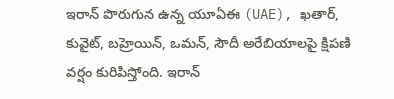ఇరాన్ పొరుగున ఉన్న యూఏఈ (UAE), ఖతార్, కువైట్, బహ్రెయిన్, ఒమన్, సౌదీ అరేబియాలపై క్షిపణి వర్షం కురిపిస్తోంది. ఇరాన్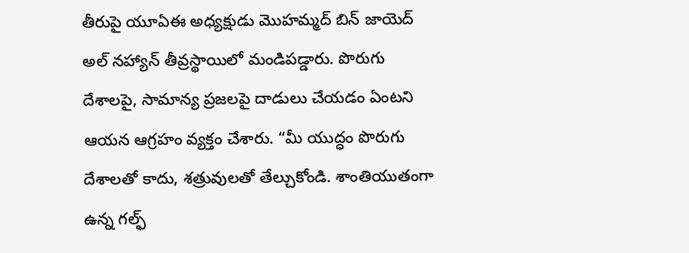తీరుపై యూఏఈ అధ్యక్షుడు మొహమ్మద్ బిన్ జాయెద్ అల్ నహ్యాన్ తీవ్రస్థాయిలో మండిపడ్డారు. పొరుగు దేశాలపై, సామాన్య ప్రజలపై దాడులు చేయడం ఏంటని ఆయన ఆగ్రహం వ్యక్తం చేశారు. “మీ యుద్ధం పొరుగు దేశాలతో కాదు, శత్రువులతో తేల్చుకోండి. శాంతియుతంగా ఉన్న గల్ఫ్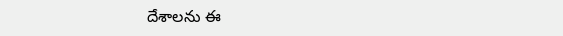దేశాలను ఈ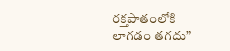రక్తపాతంలోకి లాగడం తగదు”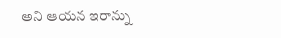అని ఆయన ఇరాన్ను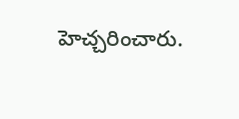హెచ్చరించారు.